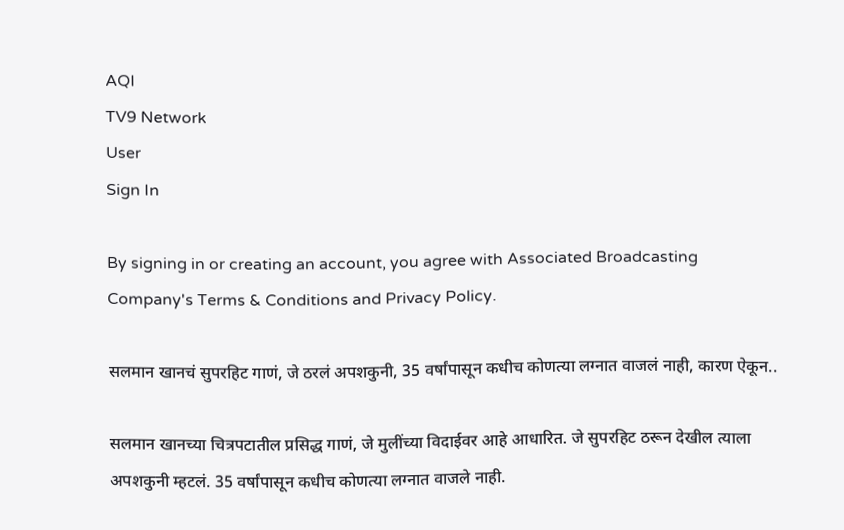AQI
TV9 Network
User
Sign In

By signing in or creating an account, you agree with Associated Broadcasting Company's Terms & Conditions and Privacy Policy.

सलमान खानचं सुपरहिट गाणं, जे ठरलं अपशकुनी, 35 वर्षांपासून कधीच कोणत्या लग्नात वाजलं नाही, कारण ऐकून..

सलमान खानच्या चित्रपटातील प्रसिद्ध गाणं, जे मुलींच्या विदाईवर आहे आधारित. जे सुपरहिट ठरून देखील त्याला अपशकुनी म्हटलं. 35 वर्षांपासून कधीच कोणत्या लग्नात वाजले नाही.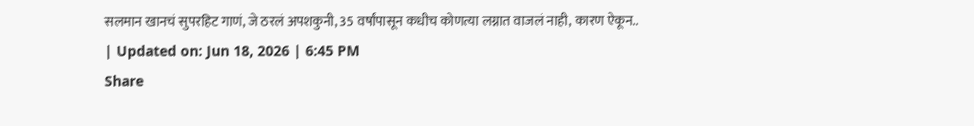सलमान खानचं सुपरहिट गाणं, जे ठरलं अपशकुनी, 35 वर्षांपासून कधीच कोणत्या लग्नात वाजलं नाही, कारण ऐकून..
| Updated on: Jun 18, 2026 | 6:45 PM
Share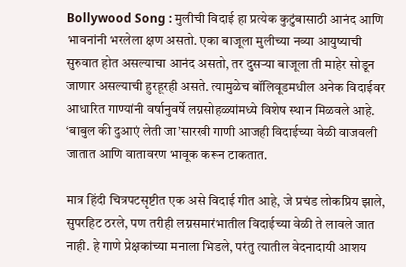Bollywood Song : मुलीची विदाई हा प्रत्येक कुटुंबासाठी आनंद आणि भावनांनी भरलेला क्षण असतो. एका बाजूला मुलीच्या नव्या आयुष्याची सुरुवात होत असल्याचा आनंद असतो, तर दुसऱ्या बाजूला ती माहेर सोडून जाणार असल्याची हुरहूरही असते. त्यामुळेच बॉलिवूडमधील अनेक विदाईवर आधारित गाण्यांनी वर्षानुवर्षे लग्नसोहळ्यांमध्ये विशेष स्थान मिळवले आहे. ‘बाबुल की दुआएं लेती जा’सारखी गाणी आजही विदाईच्या वेळी वाजवली जातात आणि वातावरण भावूक करून टाकतात.

मात्र हिंदी चित्रपटसृष्टीत एक असे विदाई गीत आहे, जे प्रचंड लोकप्रिय झाले, सुपरहिट ठरले, पण तरीही लग्नसमारंभातील विदाईच्या वेळी ते लावले जात नाही. हे गाणे प्रेक्षकांच्या मनाला भिडले, परंतु त्यातील वेदनादायी आशय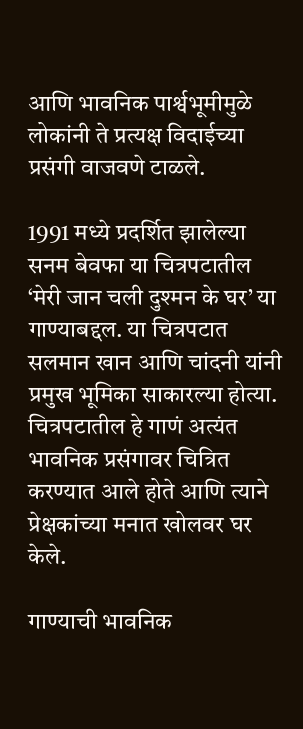आणि भावनिक पार्श्वभूमीमुळे लोकांनी ते प्रत्यक्ष विदाईच्या प्रसंगी वाजवणे टाळले.

1991 मध्ये प्रदर्शित झालेल्या सनम बेवफा या चित्रपटातील ‘मेरी जान चली दुश्मन के घर’ या गाण्याबद्दल. या चित्रपटात सलमान खान आणि चांदनी यांनी प्रमुख भूमिका साकारल्या होत्या. चित्रपटातील हे गाणं अत्यंत भावनिक प्रसंगावर चित्रित करण्यात आले होते आणि त्याने प्रेक्षकांच्या मनात खोलवर घर केले.

गाण्याची भावनिक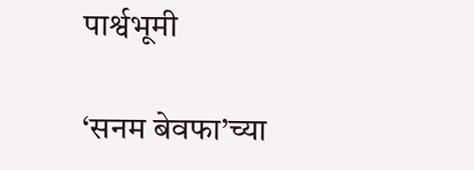पार्श्वभूमी

‘सनम बेवफा’च्या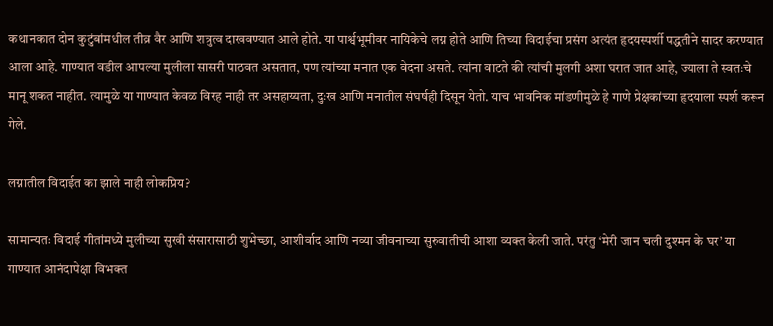कथानकात दोन कुटुंबांमधील तीव्र वैर आणि शत्रुत्व दाखवण्यात आले होते. या पार्श्वभूमीवर नायिकेचे लग्न होते आणि तिच्या विदाईचा प्रसंग अत्यंत हृदयस्पर्शी पद्धतीने सादर करण्यात आला आहे. गाण्यात वडील आपल्या मुलीला सासरी पाठवत असतात, पण त्यांच्या मनात एक वेदना असते. त्यांना वाटते की त्यांची मुलगी अशा घरात जात आहे, ज्याला ते स्वतःचे मानू शकत नाहीत. त्यामुळे या गाण्यात केवळ विरह नाही तर असहाय्यता, दुःख आणि मनातील संघर्षही दिसून येतो. याच भावनिक मांडणीमुळे हे गाणे प्रेक्षकांच्या हृदयाला स्पर्श करून गेले.

लग्नातील विदाईत का झाले नाही लोकप्रिय?

सामान्यतः विदाई गीतांमध्ये मुलीच्या सुखी संसारासाठी शुभेच्छा, आशीर्वाद आणि नव्या जीवनाच्या सुरुवातीची आशा व्यक्त केली जाते. परंतु ‘मेरी जान चली दुश्मन के घर’ या गाण्यात आनंदापेक्षा विभक्त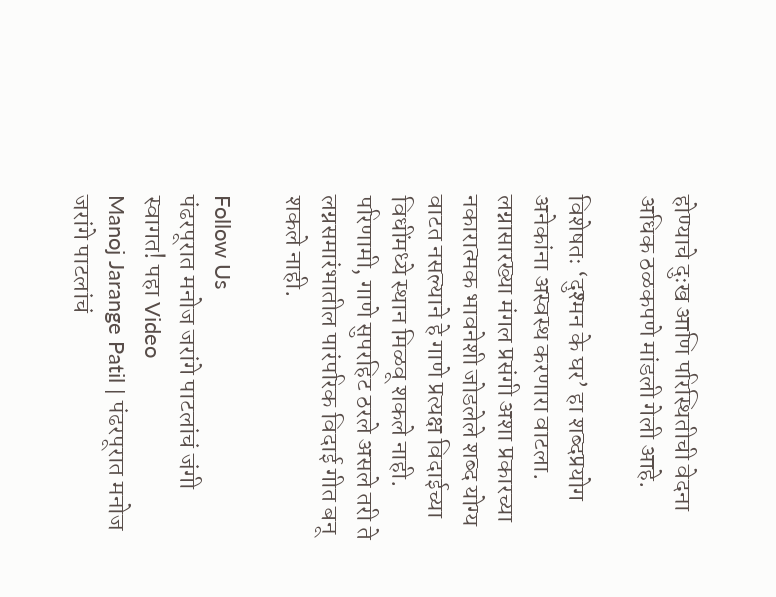होण्याचे दुःख आणि परिस्थितीची वेदना अधिक ठळकपणे मांडली गेली आहे.

विशेषतः ‘दुश्मन के घर’ हा शब्दप्रयोग अनेकांना अस्वस्थ करणारा वाटला. लग्नासारख्या मंगल प्रसंगी अशा प्रकारच्या नकारात्मक भावनेशी जोडलेले शब्द योग्य वाटत नसल्याने हे गाणे प्रत्यक्ष विदाईच्या विधींमध्ये स्थान मिळवू शकले नाही. परिणामी, गाणे सुपरहिट ठरले असले तरी ते लग्नसमारंभातील पारंपरिक विदाई गीत बनू शकले नाही.

Follow Us
पंढरपूरात मनोज जरांगे पाटलांचं जंगी स्वागत! पहा Video
Manoj Jarange Patil | पंढरपूरात मनोज जरांगे पाटलांचं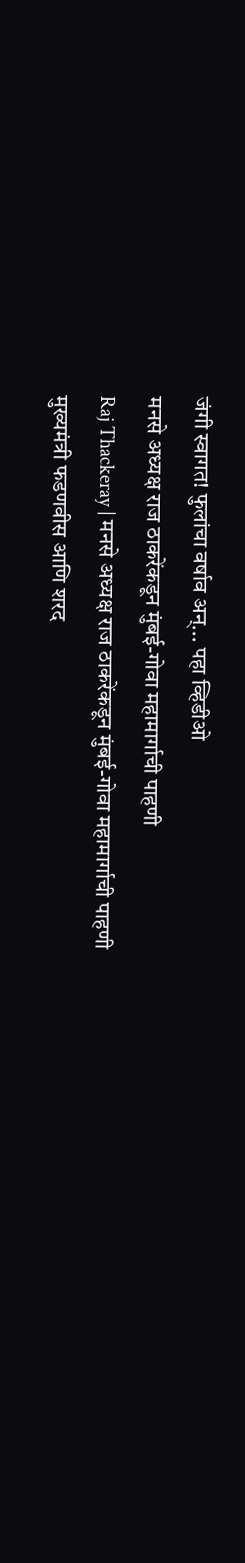जंगी स्वागत! फुलांचा वर्षाव अन्... पहा व्हिडीओ
मनसे अध्यक्ष राज ठाकरेंकडून मुंबई-गोवा महामार्गाची पाहणी
Raj Thackeray | मनसे अध्यक्ष राज ठाकरेंकडून मुंबई-गोवा महामार्गाची पाहणी
मुख्यमंत्री फडणवीस आणि शरद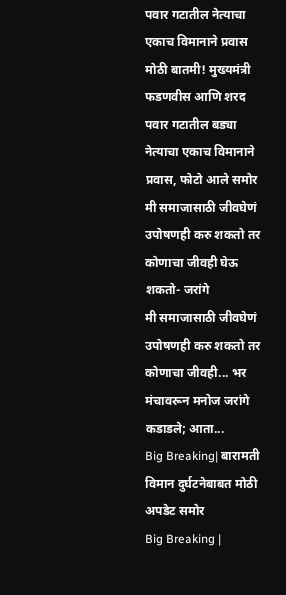पवार गटातील नेत्याचा एकाच विमानाने प्रवास
मोठी बातमी! मुख्यमंत्री फडणवीस आणि शरद पवार गटातील बड्या नेत्याचा एकाच विमानाने प्रवास, फोटो आले समोर
मी समाजासाठी जीवघेणं उपोषणही करु शकतो तर कोणाचा जीवही घेऊ शकतो- जरांगे
मी समाजासाठी जीवघेणं उपोषणही करु शकतो तर कोणाचा जीवही... भर मंचावरून मनोज जरांगे कडाडले; आता...
Big Breaking| बारामती विमान दुर्घटनेबाबत मोठी अपडेट समोर
Big Breaking |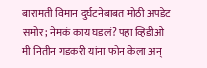बारामती विमान दुर्घटनेबाबत मोठी अपडेट समोर; नेमकं काय घडलं? पहा व्हिडीओ
मी नितीन गडकरी यांना फोन केला अन्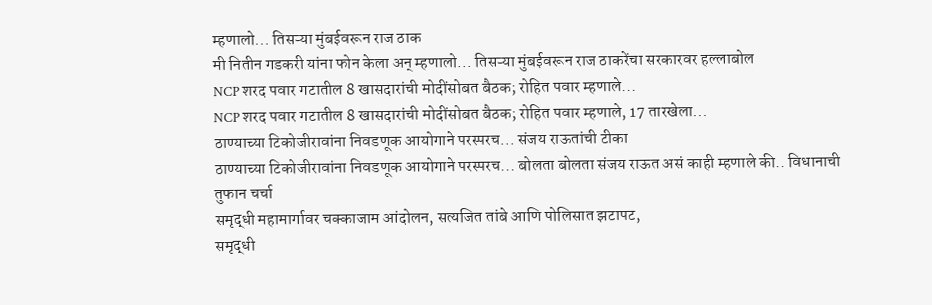म्हणालो... तिसऱ्या मुंबईवरून राज ठाक
मी नितीन गडकरी यांना फोन केला अन् म्हणालो... तिसऱ्या मुंबईवरून राज ठाकरेंचा सरकारवर हल्लाबोल
NCP शरद पवार गटातील 8 खासदारांची मोदींसोबत बैठक; रोहित पवार म्हणाले...
NCP शरद पवार गटातील 8 खासदारांची मोदींसोबत बैठक; रोहित पवार म्हणाले, 17 तारखेला...
ठाण्याच्या टिकोजीरावांना निवडणूक आयोगाने परस्परच... संजय राऊतांची टीका
ठाण्याच्या टिकोजीरावांना निवडणूक आयोगाने परस्परच... बोलता बोलता संजय राऊत असं काही म्हणाले की.. विधानाची तुफान चर्चा
समृद्धी महामार्गावर चक्काजाम आंदोलन, सत्यजित तांबे आणि पोलिसात झटापट,
समृद्धी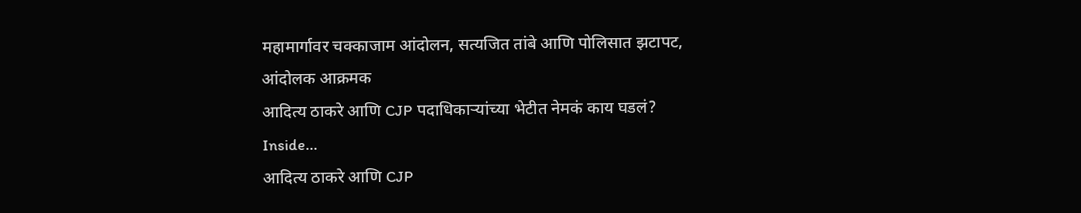महामार्गावर चक्काजाम आंदोलन, सत्यजित तांबे आणि पोलिसात झटापट, आंदोलक आक्रमक
आदित्य ठाकरे आणि CJP पदाधिकाऱ्यांच्या भेटीत नेमकं काय घडलं? Inside...
आदित्य ठाकरे आणि CJP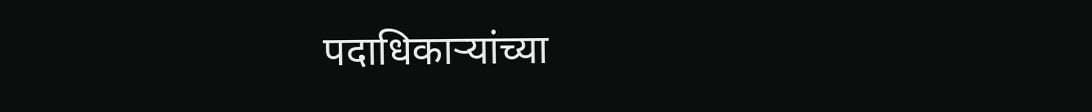पदाधिकाऱ्यांच्या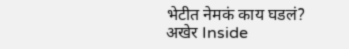भेटीत नेमकं काय घडलं? अखेर Inside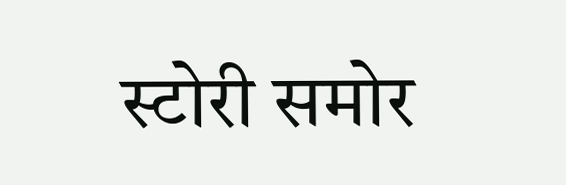स्टोरी समोर